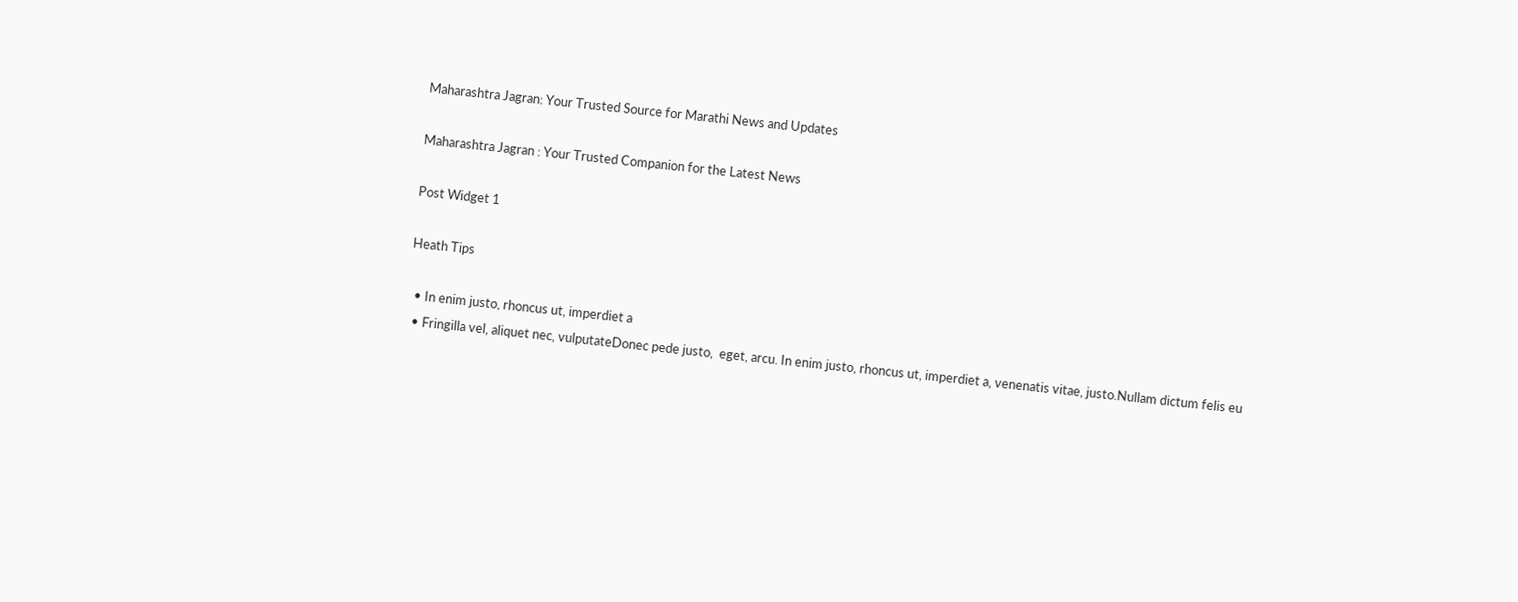Maharashtra Jagran: Your Trusted Source for Marathi News and Updates

Maharashtra Jagran : Your Trusted Companion for the Latest News

Post Widget 1

Heath Tips

  • In enim justo, rhoncus ut, imperdiet a
  • Fringilla vel, aliquet nec, vulputateDonec pede justo,  eget, arcu. In enim justo, rhoncus ut, imperdiet a, venenatis vitae, justo.Nullam dictum felis eu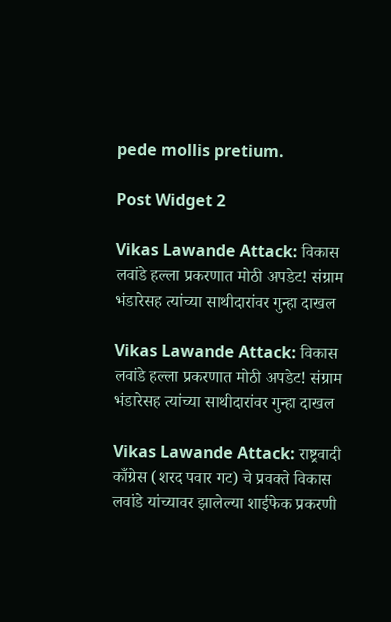pede mollis pretium.

Post Widget 2

Vikas Lawande Attack: विकास लवांडे हल्ला प्रकरणात मोठी अपडेट! संग्राम भंडारेसह त्यांच्या साथीदारांवर गुन्हा दाखल

Vikas Lawande Attack: विकास लवांडे हल्ला प्रकरणात मोठी अपडेट! संग्राम भंडारेसह त्यांच्या साथीदारांवर गुन्हा दाखल

Vikas Lawande Attack: राष्ट्रवादी काँग्रेस (शरद पवार गट) चे प्रवक्ते विकास लवांडे यांच्यावर झालेल्या शाईफेक प्रकरणी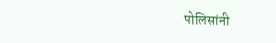पोलिसांनी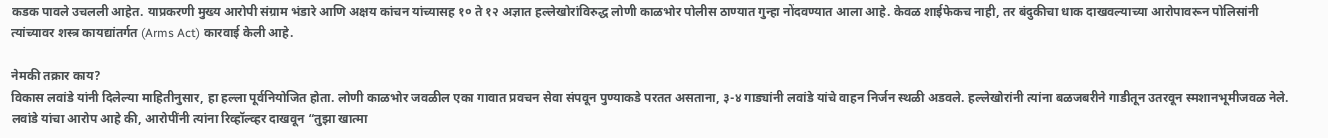कडक पावले उचलली आहेत. याप्रकरणी मुख्य आरोपी संग्राम भंडारे आणि अक्षय कांचन यांच्यासह १० ते १२ अज्ञात हल्लेखोरांविरुद्ध लोणी काळभोर पोलीस ठाण्यात गुन्हा नोंदवण्यात आला आहे. केवळ शाईफेकच नाही, तर बंदुकीचा धाक दाखवल्याच्या आरोपावरून पोलिसांनी त्यांच्यावर शस्त्र कायद्यांतर्गत (Arms Act) कारवाई केली आहे.

नेमकी तक्रार काय?
विकास लवांडे यांनी दिलेल्या माहितीनुसार, हा हल्ला पूर्वनियोजित होता. लोणी काळभोर जवळील एका गावात प्रवचन सेवा संपवून पुण्याकडे परतत असताना, ३-४ गाड्यांनी लवांडे यांचे वाहन निर्जन स्थळी अडवले. हल्लेखोरांनी त्यांना बळजबरीने गाडीतून उतरवून स्मशानभूमीजवळ नेले. लवांडे यांचा आरोप आहे की, आरोपींनी त्यांना रिव्हॉल्व्हर दाखवून “तुझा खात्मा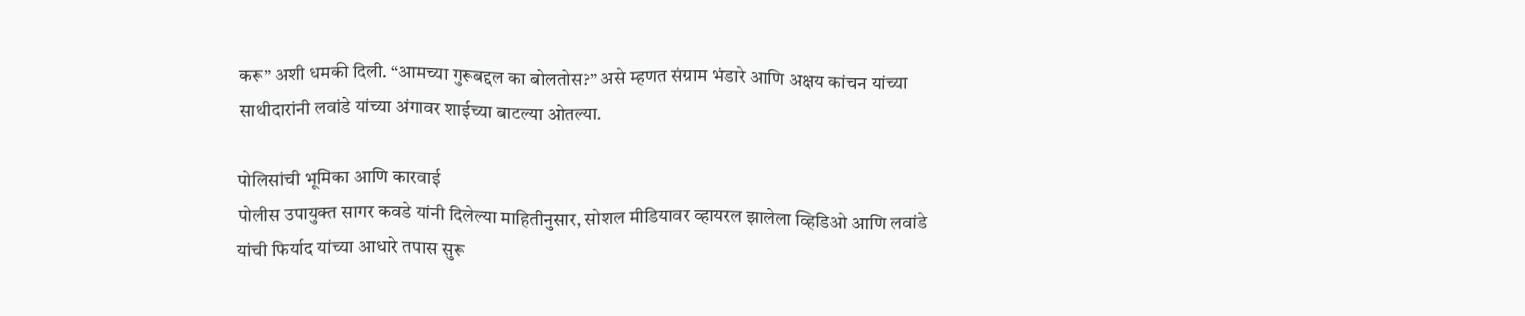करू” अशी धमकी दिली. “आमच्या गुरूबद्दल का बोलतोस?” असे म्हणत संग्राम भंडारे आणि अक्षय कांचन यांच्या साथीदारांनी लवांडे यांच्या अंगावर शाईच्या बाटल्या ओतल्या.

पोलिसांची भूमिका आणि कारवाई
पोलीस उपायुक्त सागर कवडे यांनी दिलेल्या माहितीनुसार, सोशल मीडियावर व्हायरल झालेला व्हिडिओ आणि लवांडे यांची फिर्याद यांच्या आधारे तपास सुरू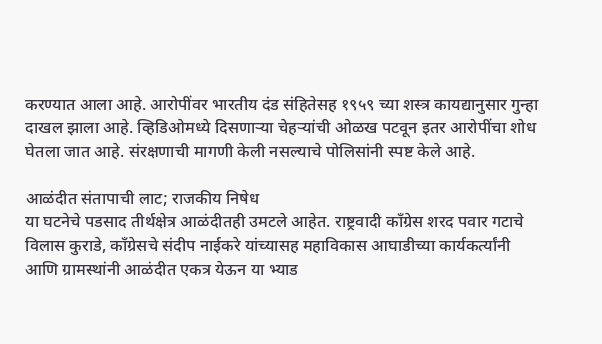करण्यात आला आहे. आरोपींवर भारतीय दंड संहितेसह १९५९ च्या शस्त्र कायद्यानुसार गुन्हा दाखल झाला आहे. व्हिडिओमध्ये दिसणाऱ्या चेहऱ्यांची ओळख पटवून इतर आरोपींचा शोध घेतला जात आहे. संरक्षणाची मागणी केली नसल्याचे पोलिसांनी स्पष्ट केले आहे.

आळंदीत संतापाची लाट; राजकीय निषेध
या घटनेचे पडसाद तीर्थक्षेत्र आळंदीतही उमटले आहेत. राष्ट्रवादी काँग्रेस शरद पवार गटाचे विलास कुराडे, काँग्रेसचे संदीप नाईकरे यांच्यासह महाविकास आघाडीच्या कार्यकर्त्यांनी आणि ग्रामस्थांनी आळंदीत एकत्र येऊन या भ्याड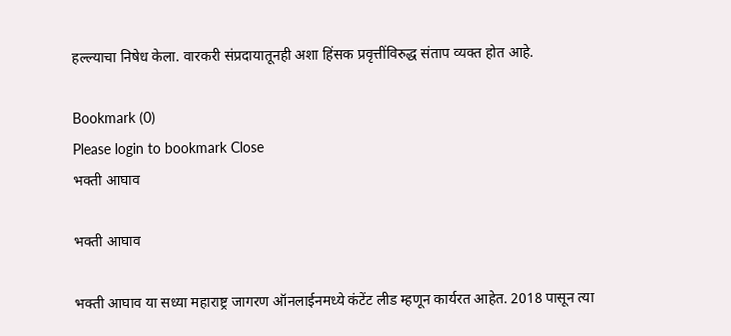हल्ल्याचा निषेध केला. वारकरी संप्रदायातूनही अशा हिंसक प्रवृत्तींविरुद्ध संताप व्यक्त होत आहे.

Bookmark (0)
Please login to bookmark Close
भक्ती आघाव

भक्ती आघाव

भक्ती आघाव या सध्या महाराष्ट्र जागरण ऑनलाईनमध्ये कंटेंट लीड म्हणून कार्यरत आहेत. 2018 पासून त्या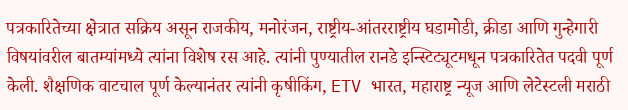पत्रकारितेच्या क्षेत्रात सक्रिय असून राजकीय, मनोरंजन, राष्ट्रीय-आंतरराष्ट्रीय घडामोडी, क्रीडा आणि गुन्हेगारी विषयांवरील बातम्यांमध्ये त्यांना विशेष रस आहे. त्यांनी पुण्यातील रानडे इन्स्टिट्यूटमधून पत्रकारितेत पदवी पूर्ण केली. शैक्षणिक वाटचाल पूर्ण केल्यानंतर त्यांनी कृषीकिंग, ETV भारत, महाराष्ट्र न्यूज आणि लेटेस्टली मराठी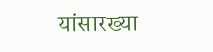यांसारख्या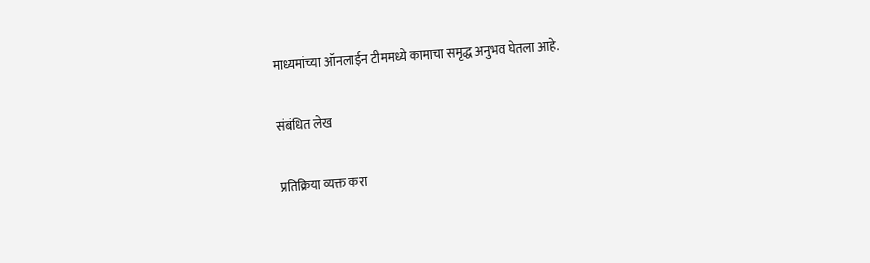माध्यमांच्या ऑनलाईन टीममध्ये कामाचा समृद्ध अनुभव घेतला आहे.

संबंधित लेख

प्रतिक्रिया व्यक्त करा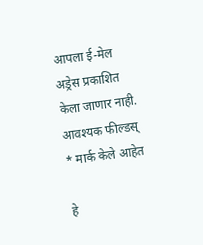आपला ई-मेल अड्रेस प्रकाशित केला जाणार नाही. आवश्यक फील्डस् * मार्क केले आहेत

हे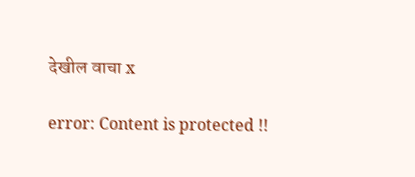देखील वाचा x

error: Content is protected !!